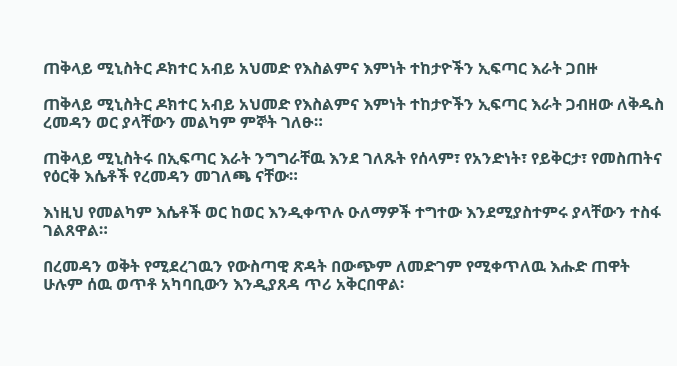ጠቅላይ ሚኒስትር ዶክተር አብይ አህመድ የእስልምና እምነት ተከታዮችን ኢፍጣር እራት ጋበዙ

ጠቅላይ ሚኒስትር ዶክተር አብይ አህመድ የእስልምና እምነት ተከታዮችን ኢፍጣር እራት ጋብዘው ለቅዱስ ረመዳን ወር ያላቸውን መልካም ምኞት ገለፁ።

ጠቅላይ ሚኒስትሩ በኢፍጣር እራት ንግግራቸዉ እንደ ገለጹት የሰላም፣ የአንድነት፣ የይቅርታ፣ የመስጠትና የዕርቅ እሴቶች የረመዳን መገለጫ ናቸው።

እነዚህ የመልካም እሴቶች ወር ከወር እንዲቀጥሉ ዑለማዎች ተግተው እንደሚያስተምሩ ያላቸውን ተስፋ ገልጸዋል።

በረመዳን ወቅት የሚደረገዉን የውስጣዊ ጽዳት በውጭም ለመድገም የሚቀጥለዉ እሑድ ጠዋት ሁሉም ሰዉ ወጥቶ አካባቢውን እንዲያጸዳ ጥሪ አቅርበዋል፡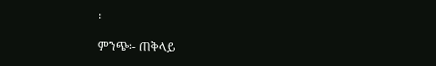፡

ምንጭ፡- ጠቅላይ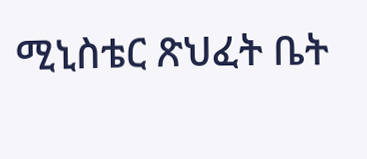ሚኒስቴር ጽህፈት ቤት